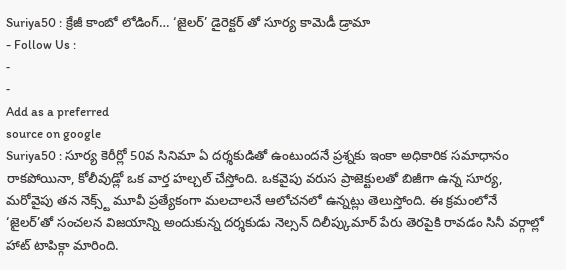Suriya50 : క్రేజీ కాంబో లోడింగ్… ‘జైలర్’ డైరెక్టర్ తో సూర్య కామెడీ డ్రామా
- Follow Us :
-
-
Add as a preferred
source on google
Suriya50 : సూర్య కెరీర్లో 50వ సినిమా ఏ దర్శకుడితో ఉంటుందనే ప్రశ్నకు ఇంకా అధికారిక సమాధానం రాకపోయినా, కోలీవుడ్లో ఒక వార్త హల్చల్ చేస్తోంది. ఒకవైపు వరుస ప్రాజెక్టులతో బిజీగా ఉన్న సూర్య, మరోవైపు తన నెక్స్ట్ మూవీ ప్రత్యేకంగా మలచాలనే ఆలోచనలో ఉన్నట్లు తెలుస్తోంది. ఈ క్రమంలోనే ‘జైలర్’తో సంచలన విజయాన్ని అందుకున్న దర్శకుడు నెల్సన్ దిలీప్కుమార్ పేరు తెరపైకి రావడం సినీ వర్గాల్లో హాట్ టాపిక్గా మారింది.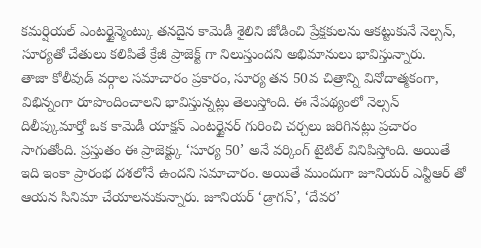కమర్షియల్ ఎంటర్టైన్మెంట్కు తనదైన కామెడీ శైలిని జోడించి ప్రేక్షకులను ఆకట్టుకునే నెల్సన్, సూర్యతో చేతులు కలిపితే క్రేజీ ప్రాజెక్ట్ గా నిలుస్తుందని అభిమానులు భావిస్తున్నారు.
తాజా కోలీవుడ్ వర్గాల సమాచారం ప్రకారం, సూర్య తన 50వ చిత్రాన్ని వినోదాత్మకంగా, విభిన్నంగా రూపొందించాలని భావిస్తున్నట్లు తెలుస్తోంది. ఈ నేపథ్యంలో నెల్సన్ దిలీప్కుమార్తో ఒక కామెడీ యాక్షన్ ఎంటర్టైనర్ గురించి చర్చలు జరిగినట్లు ప్రచారం సాగుతోంది. ప్రస్తుతం ఈ ప్రాజెక్ట్కు ‘సూర్య 50’ అనే వర్కింగ్ టైటిల్ వినిపిస్తోంది. అయితే ఇది ఇంకా ప్రారంభ దశలోనే ఉందని సమాచారం. అయితే ముందుగా జూనియర్ ఎన్టీఆర్ తో ఆయన సినిమా చేయాలనుకున్నారు. జూనియర్ ‘డ్రాగన్’, ‘దేవర’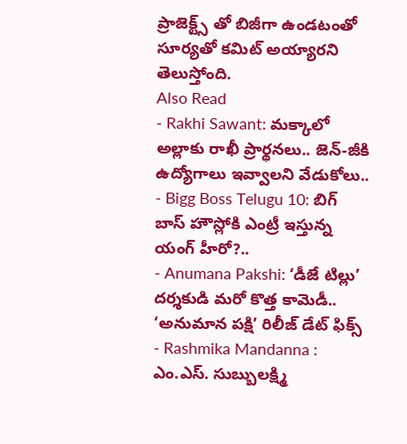ప్రాజెక్ట్స్ తో బిజీగా ఉండటంతో సూర్యతో కమిట్ అయ్యారని తెలుస్తోంది.
Also Read
- Rakhi Sawant: మక్కాలో అల్లాకు రాఖీ ప్రార్థనలు.. జెన్-జీకి ఉద్యోగాలు ఇవ్వాలని వేడుకోలు..
- Bigg Boss Telugu 10: బిగ్ బాస్ హౌస్లోకి ఎంట్రీ ఇస్తున్న యంగ్ హీరో?..
- Anumana Pakshi: ‘డీజే టిల్లు’ దర్శకుడి మరో కొత్త కామెడీ.. ‘అనుమాన పక్షి’ రిలీజ్ డేట్ ఫిక్స్
- Rashmika Mandanna : ఎం.ఎస్. సుబ్బులక్ష్మి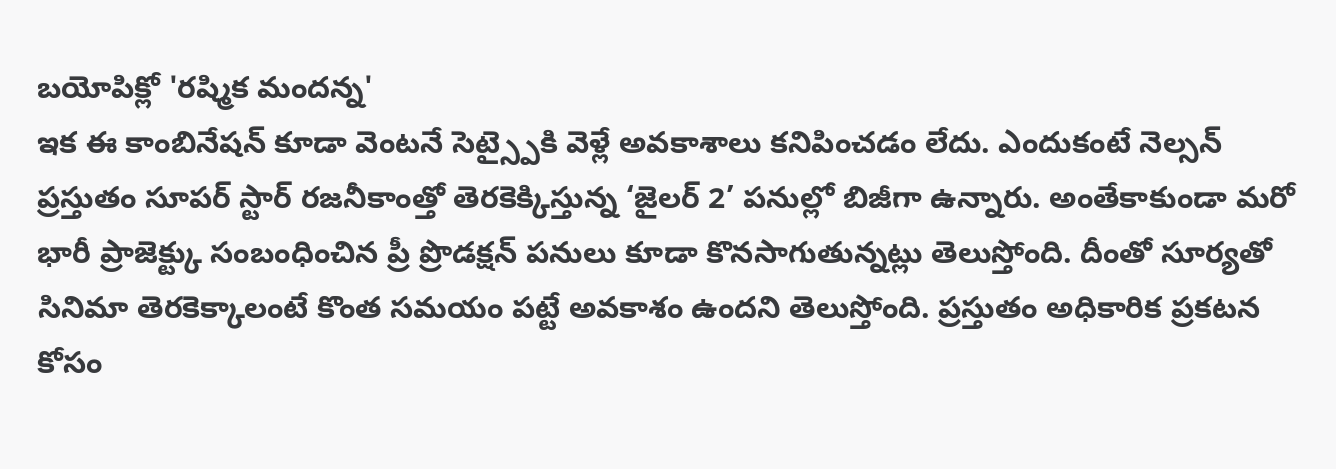బయోపిక్లో 'రష్మిక మందన్న'
ఇక ఈ కాంబినేషన్ కూడా వెంటనే సెట్స్పైకి వెళ్లే అవకాశాలు కనిపించడం లేదు. ఎందుకంటే నెల్సన్ ప్రస్తుతం సూపర్ స్టార్ రజనీకాంత్తో తెరకెక్కిస్తున్న ‘జైలర్ 2’ పనుల్లో బిజీగా ఉన్నారు. అంతేకాకుండా మరో భారీ ప్రాజెక్ట్కు సంబంధించిన ప్రీ ప్రొడక్షన్ పనులు కూడా కొనసాగుతున్నట్లు తెలుస్తోంది. దీంతో సూర్యతో సినిమా తెరకెక్కాలంటే కొంత సమయం పట్టే అవకాశం ఉందని తెలుస్తోంది. ప్రస్తుతం అధికారిక ప్రకటన కోసం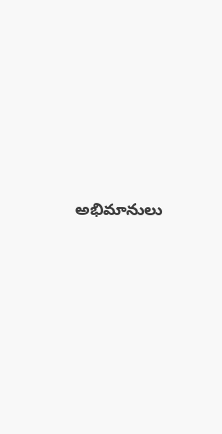అభిమానులు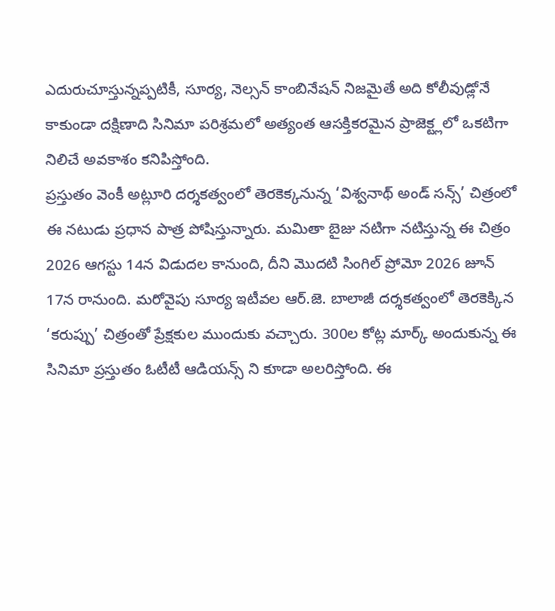ఎదురుచూస్తున్నప్పటికీ, సూర్య, నెల్సన్ కాంబినేషన్ నిజమైతే అది కోలీవుడ్లోనే కాకుండా దక్షిణాది సినిమా పరిశ్రమలో అత్యంత ఆసక్తికరమైన ప్రాజెక్ట్లలో ఒకటిగా నిలిచే అవకాశం కనిపిస్తోంది.
ప్రస్తుతం వెంకీ అట్లూరి దర్శకత్వంలో తెరకెక్కనున్న ‘విశ్వనాథ్ అండ్ సన్స్’ చిత్రంలో ఈ నటుడు ప్రధాన పాత్ర పోషిస్తున్నారు. మమితా బైజు నటిగా నటిస్తున్న ఈ చిత్రం 2026 ఆగస్టు 14న విడుదల కానుంది, దీని మొదటి సింగిల్ ప్రోమో 2026 జూన్ 17న రానుంది. మరోవైపు సూర్య ఇటీవల ఆర్.జె. బాలాజీ దర్శకత్వంలో తెరకెక్కిన ‘కరుప్పు’ చిత్రంతో ప్రేక్షకుల ముందుకు వచ్చారు. 300ల కోట్ల మార్క్ అందుకున్న ఈ సినిమా ప్రస్తుతం ఓటీటీ ఆడియన్స్ ని కూడా అలరిస్తోంది. ఈ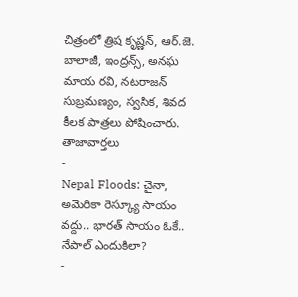చిత్రంలో త్రిష కృష్ణన్, ఆర్.జె. బాలాజీ, ఇంద్రన్స్, అనఘ మాయ రవి, నటరాజన్ సుబ్రమణ్యం, స్వసిక, శివద కీలక పాత్రలు పోషించారు.
తాజావార్తలు
-
Nepal Floods: చైనా, అమెరికా రెస్క్యూ సాయం వద్దు.. భారత్ సాయం ఓకే.. నేపాల్ ఎందుకిలా?
-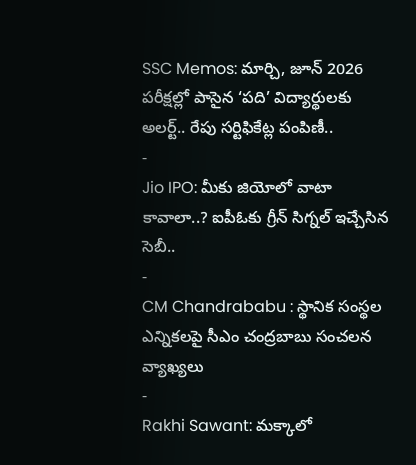SSC Memos: మార్చి, జూన్ 2026 పరీక్షల్లో పాసైన ‘పది’ విద్యార్థులకు అలర్ట్.. రేపు సర్టిఫికేట్ల పంపిణీ..
-
Jio IPO: మీకు జియోలో వాటా కావాలా..? ఐపీఓకు గ్రీన్ సిగ్నల్ ఇచ్చేసిన సెబీ..
-
CM Chandrababu : స్థానిక సంస్థల ఎన్నికలపై సీఎం చంద్రబాబు సంచలన వ్యాఖ్యలు
-
Rakhi Sawant: మక్కాలో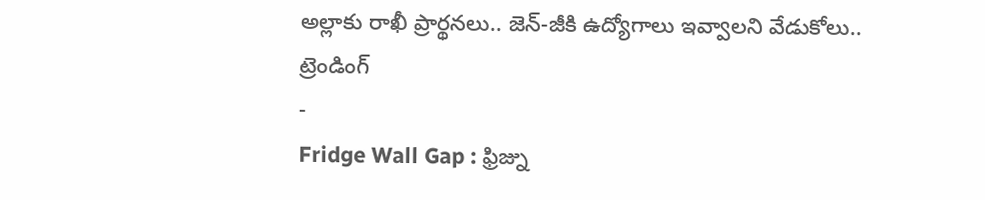అల్లాకు రాఖీ ప్రార్థనలు.. జెన్-జీకి ఉద్యోగాలు ఇవ్వాలని వేడుకోలు..
ట్రెండింగ్
-
Fridge Wall Gap : ఫ్రిజ్ను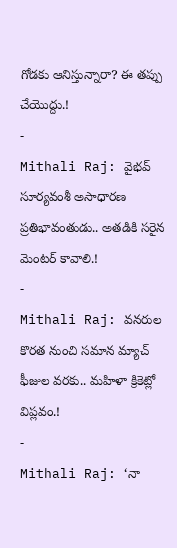గోడకు ఆనిస్తున్నారా? ఈ తప్పు చేయొద్దు.!
-
Mithali Raj: వైభవ్ సూర్యవంశీ అసాధారణ ప్రతిభావంతుడు.. అతడికి సరైన మెంటర్ కావాలి.!
-
Mithali Raj: వనరుల కొరత నుంచి సమాన మ్యాచ్ ఫీజుల వరకు.. మహిళా క్రికెట్లో విప్లవం.!
-
Mithali Raj: ‘నా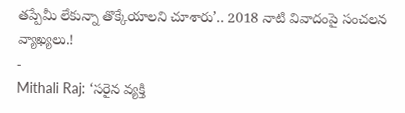తప్పేమీ లేకున్నా తొక్కేయాలని చూశారు’.. 2018 నాటి వివాదంపై సంచలన వ్యాఖ్యలు.!
-
Mithali Raj: ‘సరైన వ్యక్తి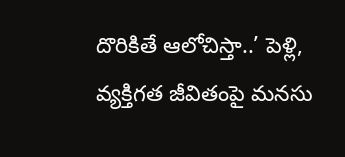దొరికితే ఆలోచిస్తా..’ పెళ్లి, వ్యక్తిగత జీవితంపై మనసు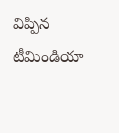విప్పిన టీమిండియా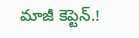మాజీ కెప్టెన్.!